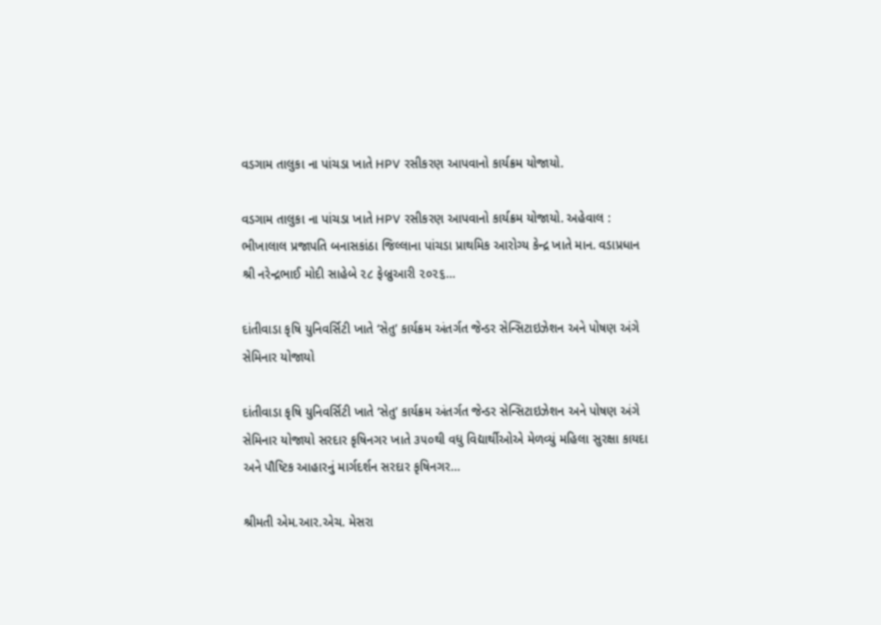વડગામ તાલુકા ના પાંચડા ખાતે HPV રસીકરણ આપવાનો કાર્યક્રમ યોજાયો.

વડગામ તાલુકા ના પાંચડા ખાતે HPV રસીકરણ આપવાનો કાર્યક્રમ યોજાયો. અહેવાલ : ભીખાલાલ પ્રજાપતિ બનાસકાંઠા જિલ્લાના પાંચડા પ્રાથમિક આરોગ્ય કેન્દ્ર ખાતે માન. વડાપ્રધાન શ્રી નરેન્દ્રભાઈ મોદી સાહેબે ૨૮ ફેબ્રુઆરી ૨૦૨૬…

દાંતીવાડા કૃષિ યુનિવર્સિટી ખાતે ‘સેતુ’ કાર્યક્રમ અંતર્ગત જેન્ડર સેન્સિટાઇઝેશન અને પોષણ અંગે સેમિનાર યોજાયો

દાંતીવાડા કૃષિ યુનિવર્સિટી ખાતે ‘સેતુ’ કાર્યક્રમ અંતર્ગત જેન્ડર સેન્સિટાઇઝેશન અને પોષણ અંગે સેમિનાર યોજાયો સરદાર કૃષિનગર ખાતે ૩૫૦થી વધુ વિદ્યાર્થીઓએ મેળવ્યું મહિલા સુરક્ષા કાયદા અને પૌષ્ટિક આહારનું માર્ગદર્શન સરદાર કૃષિનગર…

શ્રીમતી એમ.આર.એચ. મેસરા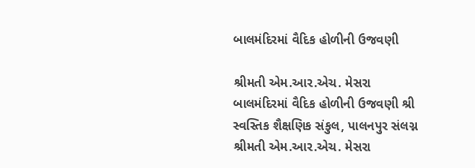બાલમંદિરમાં વૈદિક હોળીની ઉજવણી

શ્રીમતી એમ.આર.એચ. મેસરા બાલમંદિરમાં વૈદિક હોળીની ઉજવણી શ્રી સ્વસ્તિક શૈક્ષણિક સંકુલ, પાલનપુર સંલગ્ન શ્રીમતી એમ.આર.એચ. મેસરા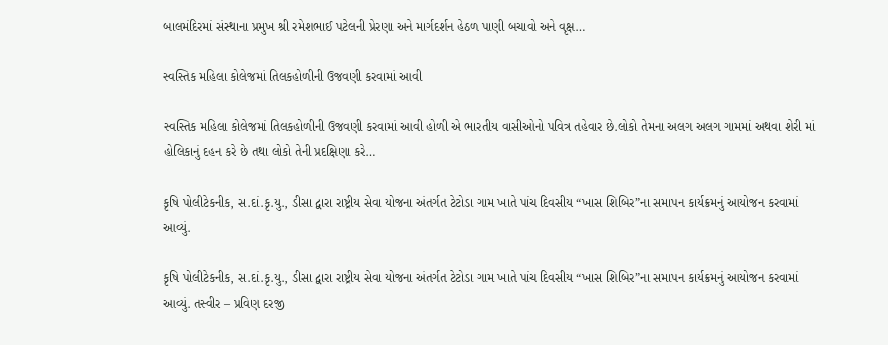બાલમંદિરમાં સંસ્થાના પ્રમુખ શ્રી રમેશભાઈ પટેલની પ્રેરણા અને માર્ગદર્શન હેઠળ પાણી બચાવો અને વૃક્ષ…

સ્વસ્તિક મહિલા કોલેજમાં તિલકહોળીની ઉજવણી કરવામાં આવી

સ્વસ્તિક મહિલા કોલેજમાં તિલકહોળીની ઉજવણી કરવામાં આવી હોળી એ ભારતીય વાસીઓનો પવિત્ર તહેવાર છે.લોકો તેમના અલગ અલગ ગામમાં અથવા શેરી માં હોલિકાનું દહન કરે છે તથા લોકો તેની પ્રદક્ષિણા કરે…

કૃષિ પોલીટેકનીક, સ.દાં.કૃ.યુ., ડીસા દ્વારા રાષ્ટ્રીય સેવા યોજના અંતર્ગત ટેટોડા ગામ ખાતે પાંચ દિવસીય “ખાસ શિબિર”ના સમાપન કાર્યક્રમનું આયોજન કરવામાં આવ્યું.

કૃષિ પોલીટેકનીક, સ.દાં.કૃ.યુ., ડીસા દ્વારા રાષ્ટ્રીય સેવા યોજના અંતર્ગત ટેટોડા ગામ ખાતે પાંચ દિવસીય “ખાસ શિબિર”ના સમાપન કાર્યક્રમનું આયોજન કરવામાં આવ્યું. તસ્વીર – પ્રવિણ દરજી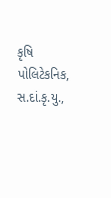કૃષિ પોલિટેકનિક, સ.દાં.કૃ.યુ.,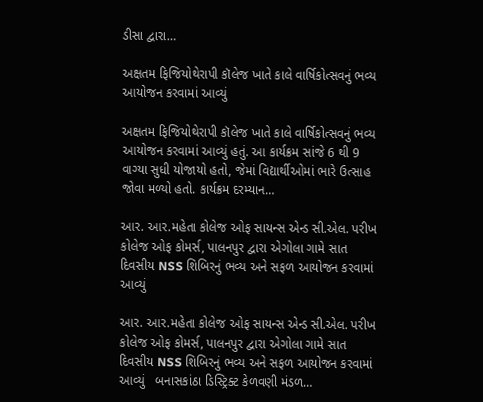ડીસા દ્વારા…

અક્ષતમ ફિજિયોથેરાપી કૉલેજ ખાતે કાલે વાર્ષિકોત્સવનું ભવ્ય આયોજન કરવામાં આવ્યું

અક્ષતમ ફિજિયોથેરાપી કૉલેજ ખાતે કાલે વાર્ષિકોત્સવનું ભવ્ય આયોજન કરવામાં આવ્યું હતું. આ કાર્યક્રમ સાંજે 6 થી 9 વાગ્યા સુધી યોજાયો હતો, જેમાં વિદ્યાર્થીઓમાં ભારે ઉત્સાહ જોવા મળ્યો હતો. કાર્યક્રમ દરમ્યાન…

આર. આર.મહેતા કોલેજ ઓફ સાયન્સ એન્ડ સી.એલ. પરીખ કોલેજ ઓફ કોમર્સ, પાલનપુર દ્વારા એગોલા ગામે સાત દિવસીય NSS શિબિરનું ભવ્ય અને સફળ આયોજન કરવામાં આવ્યું

આર. આર.મહેતા કોલેજ ઓફ સાયન્સ એન્ડ સી.એલ. પરીખ કોલેજ ઓફ કોમર્સ, પાલનપુર દ્વારા એગોલા ગામે સાત દિવસીય NSS શિબિરનું ભવ્ય અને સફળ આયોજન કરવામાં આવ્યું   બનાસકાંઠા ડિસ્ટ્રિક્ટ કેળવણી મંડળ…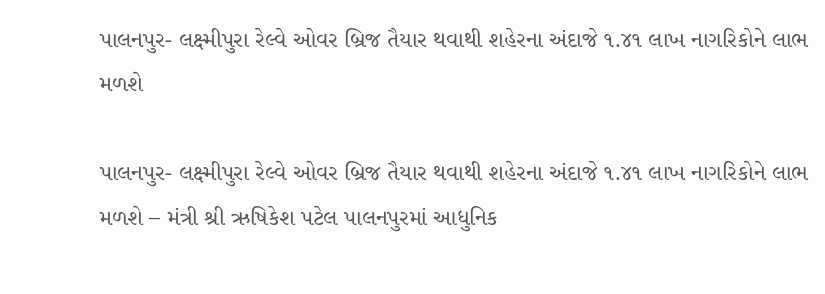પાલનપુર- લક્ષ્મીપુરા રેલ્વે ઓવર બ્રિજ તૈયાર થવાથી શહેરના અંદાજે ૧.૪૧ લાખ નાગરિકોને લાભ મળશે

પાલનપુર- લક્ષ્મીપુરા રેલ્વે ઓવર બ્રિજ તૈયાર થવાથી શહેરના અંદાજે ૧.૪૧ લાખ નાગરિકોને લાભ મળશે – મંત્રી શ્રી ઋષિકેશ પટેલ પાલનપુરમાં આધુનિક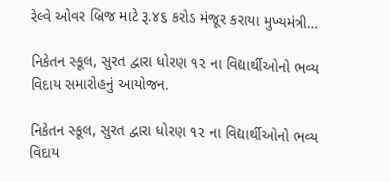રેલ્વે ઓવર બ્રિજ માટે રૂ.૪૬ કરોડ મંજૂર કરાયા મુખ્યમંત્રી…

નિકેતન સ્કૂલ, સુરત દ્વારા ધોરણ ૧૨ ના વિદ્યાર્થીઓનો ભવ્ય વિદાય સમારોહનું આયોજન.

નિકેતન સ્કૂલ, સુરત દ્વારા ધોરણ ૧૨ ના વિદ્યાર્થીઓનો ભવ્ય વિદાય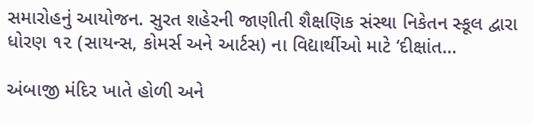સમારોહનું આયોજન. સુરત શહેરની જાણીતી શૈક્ષણિક સંસ્થા નિકેતન સ્કૂલ દ્વારા ધોરણ ૧૨ (સાયન્સ, કોમર્સ અને આર્ટસ) ના વિદ્યાર્થીઓ માટે ‘દીક્ષાંત…

અંબાજી મંદિર ખાતે હોળી અને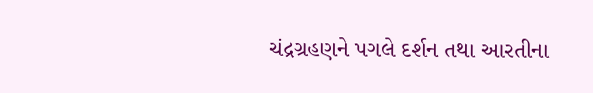ચંદ્રગ્રહણને પગલે દર્શન તથા આરતીના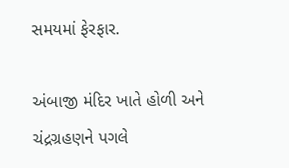સમયમાં ફેરફાર.

અંબાજી મંદિર ખાતે હોળી અને ચંદ્રગ્રહણને પગલે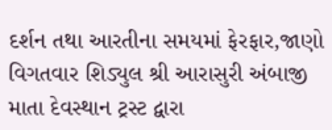દર્શન તથા આરતીના સમયમાં ફેરફાર,જાણો વિગતવાર શિડ્યુલ શ્રી આરાસુરી અંબાજી માતા દેવસ્થાન ટ્રસ્ટ દ્વારા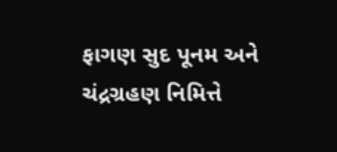ફાગણ સુદ પૂનમ અને ચંદ્રગ્રહણ નિમિત્તે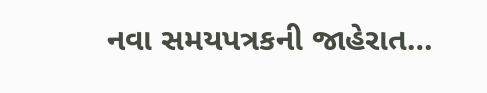નવા સમયપત્રકની જાહેરાત…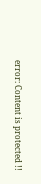error: Content is protected !!